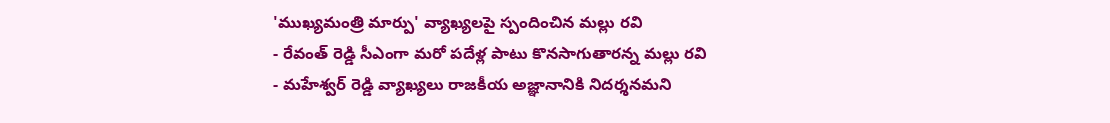'ముఖ్యమంత్రి మార్పు' వ్యాఖ్యలపై స్పందించిన మల్లు రవి
- రేవంత్ రెడ్డి సీఎంగా మరో పదేళ్ల పాటు కొనసాగుతారన్న మల్లు రవి
- మహేశ్వర్ రెడ్డి వ్యాఖ్యలు రాజకీయ అజ్ఞానానికి నిదర్శనమని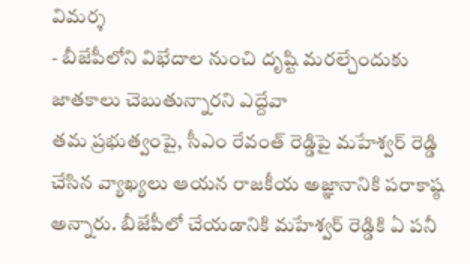విమర్శ
- బీజేపీలోని విభేదాల నుంచి దృష్టి మరల్చేందుకు జాతకాలు చెబుతున్నారని ఎద్దేవా
తమ ప్రభుత్వంపై, సీఎం రేవంత్ రెడ్డిపై మహేశ్వర్ రెడ్డి చేసిన వ్యాఖ్యలు ఆయన రాజకీయ అజ్ఞానానికి పరాకాష్ఠ అన్నారు. బీజేపీలో చేయడానికి మహేశ్వర్ రెడ్డికి ఏ పనీ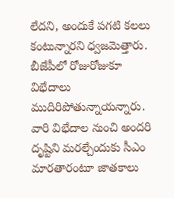లేదని, అందుకే పగటి కలలు కంటున్నారని ధ్వజమెత్తారు. బీజేపీలో రోజురోజుకూ విభేదాలు ముదిరిపోతున్నాయన్నారు. వారి విభేదాల నుంచి అందరి దృష్టిని మరల్చేందుకు సీఎం మారతారంటూ జాతకాలు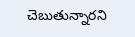చెబుతున్నారని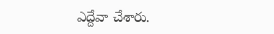ఎద్దేవా చేశారు.